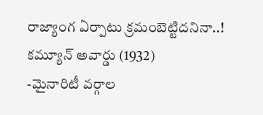రాజ్యాంగ ఏర్పాటు క్రమంబెట్టిదనినా..!
కమ్యూన్ అవార్డు (1932)
-మైనారిటీ వర్గాల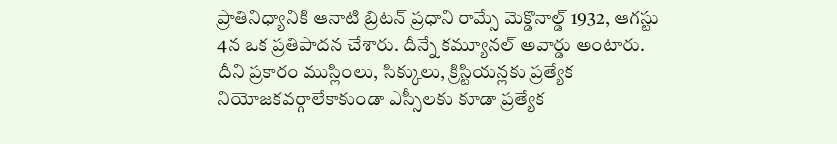ప్రాతినిధ్యానికి ఆనాటి బ్రిటన్ ప్రధాని రామ్సే మెక్డొనాల్డ్ 1932, ఆగస్టు 4న ఒక ప్రతిపాదన చేశారు. దీన్నే కమ్యూనల్ అవార్డు అంటారు. దీని ప్రకారం ముస్లింలు, సిక్కులు, క్రిస్టియన్లకు ప్రత్యేక నియోజకవర్గాలేకాకుండా ఎస్సీలకు కూడా ప్రత్యేక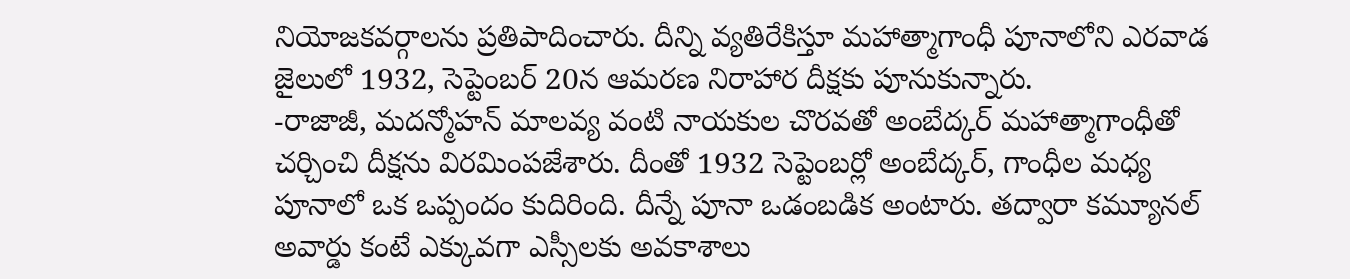నియోజకవర్గాలను ప్రతిపాదించారు. దీన్ని వ్యతిరేకిస్తూ మహాత్మాగాంధీ పూనాలోని ఎరవాడ జైలులో 1932, సెప్టెంబర్ 20న ఆమరణ నిరాహార దీక్షకు పూనుకున్నారు.
-రాజాజీ, మదన్మోహన్ మాలవ్య వంటి నాయకుల చొరవతో అంబేద్కర్ మహాత్మాగాంధీతో చర్చించి దీక్షను విరమింపజేశారు. దీంతో 1932 సెప్టెంబర్లో అంబేద్కర్, గాంధీల మధ్య పూనాలో ఒక ఒప్పందం కుదిరింది. దీన్నే పూనా ఒడంబడిక అంటారు. తద్వారా కమ్యూనల్ అవార్డు కంటే ఎక్కువగా ఎస్సీలకు అవకాశాలు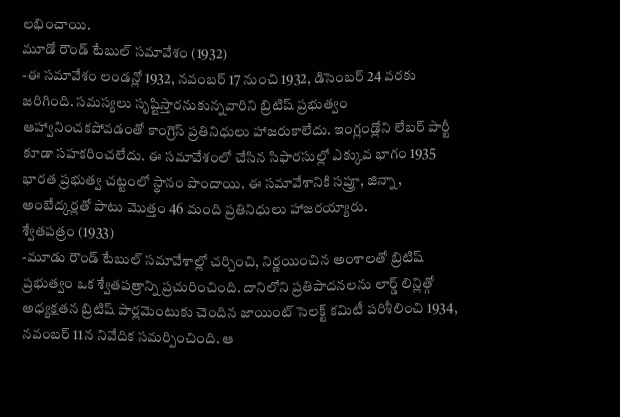లభించాయి.
మూడో రౌండ్ టేబుల్ సమావేశం (1932)
-ఈ సమావేశం లండన్లో 1932, నవంబర్ 17 నుంచి 1932, డిసెంబర్ 24 వరకు జరిగింది. సమస్యలు సృష్టిస్తారనుకున్నవారిని బ్రిటిష్ ప్రభుత్వం ఆహ్వానించకపోవడంతో కాంగ్రెస్ ప్రతినిధులు హాజరుకాలేదు. ఇంగ్లండ్లోని లేబర్ పార్టీ కూడా సహకరించలేదు. ఈ సమావేశంలో చేసిన సిఫారసుల్లో ఎక్కువ భాగం 1935 భారత ప్రభుత్వ చట్టంలో స్థానం పొందాయి. ఈ సమావేశానికి సప్రూ, జిన్నా, అంబేద్కర్లతో పాటు మొత్తం 46 మంది ప్రతినిధులు హాజరయ్యారు.
శ్వేతపత్రం (1933)
-మూడు రౌండ్ టేబుల్ సమావేశాల్లో చర్చించి, నిర్ణయించిన అంశాలతో బ్రిటిష్ ప్రభుత్వం ఒక శ్వేతపత్రాన్ని ప్రచురించింది. దానిలోని ప్రతిపాదనలను లార్డ్ లిన్లిత్గో అధ్యక్షతన బ్రిటిష్ పార్లమెంటుకు చెందిన జాయింట్ సెలక్ట్ కమిటీ పరిశీలించి 1934, నవంబర్ 11న నివేదిక సమర్పించింది. ఆ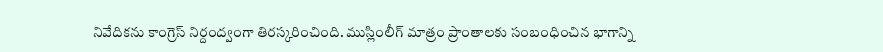నివేదికను కాంగ్రెస్ నిర్దంద్వంగా తిరస్కరించింది. ముస్లింలీగ్ మాత్రం ప్రాంతాలకు సంబంధించిన భాగాన్ని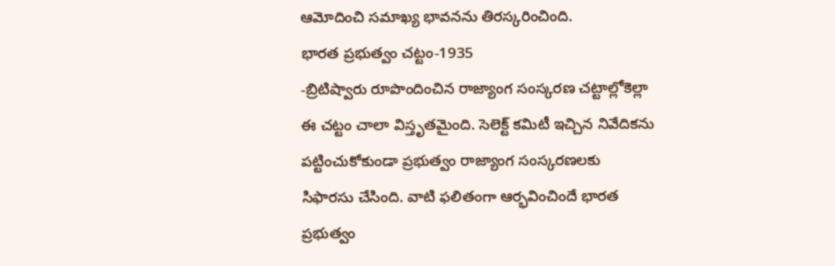ఆమోదించి సమాఖ్య భావనను తిరస్కరించింది.
భారత ప్రభుత్వం చట్టం-1935
-బ్రిటిష్వారు రూపొందించిన రాజ్యాంగ సంస్కరణ చట్టాల్లోకెల్లా ఈ చట్టం చాలా విస్తృతమైంది. సెలెక్ట్ కమిటీ ఇచ్చిన నివేదికను పట్టించుకోకుండా ప్రభుత్వం రాజ్యాంగ సంస్కరణలకు సిఫారసు చేసింది. వాటి ఫలితంగా ఆర్భవించిందే భారత ప్రభుత్వం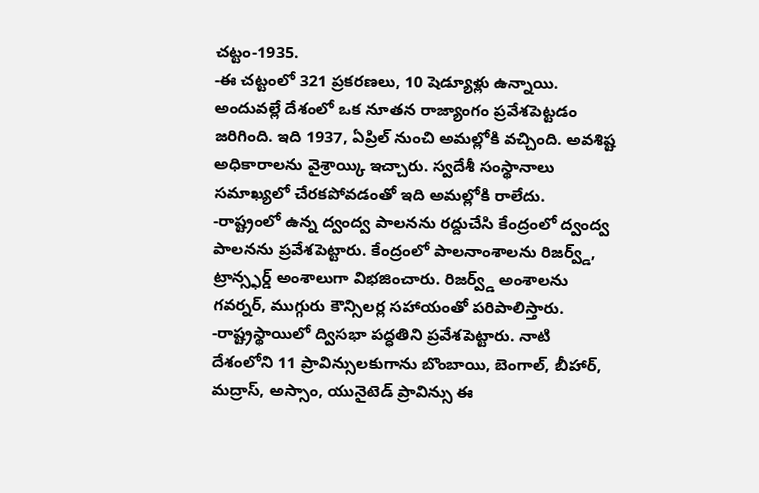చట్టం-1935.
-ఈ చట్టంలో 321 ప్రకరణలు, 10 షెడ్యూళ్లు ఉన్నాయి. అందువల్లే దేశంలో ఒక నూతన రాజ్యాంగం ప్రవేశపెట్టడం జరిగింది. ఇది 1937, ఏప్రిల్ నుంచి అమల్లోకి వచ్చింది. అవశిష్ట అధికారాలను వైశ్రాయ్కి ఇచ్చారు. స్వదేశీ సంస్థానాలు సమాఖ్యలో చేరకపోవడంతో ఇది అమల్లోకి రాలేదు.
-రాష్ట్రంలో ఉన్న ద్వంద్వ పాలనను రద్దుచేసి కేంద్రంలో ద్వంద్వ పాలనను ప్రవేశపెట్టారు. కేంద్రంలో పాలనాంశాలను రిజర్వ్డ్, ట్రాన్స్ఫర్డ్ అంశాలుగా విభజించారు. రిజర్వ్డ్ అంశాలను గవర్నర్, ముగ్గురు కౌన్సిలర్ల సహాయంతో పరిపాలిస్తారు.
-రాష్ట్రస్థాయిలో ద్విసభా పద్ధతిని ప్రవేశపెట్టారు. నాటి దేశంలోని 11 ప్రావిన్సులకుగాను బొంబాయి, బెంగాల్, బీహార్, మద్రాస్, అస్సాం, యునైటెడ్ ప్రావిన్సు ఈ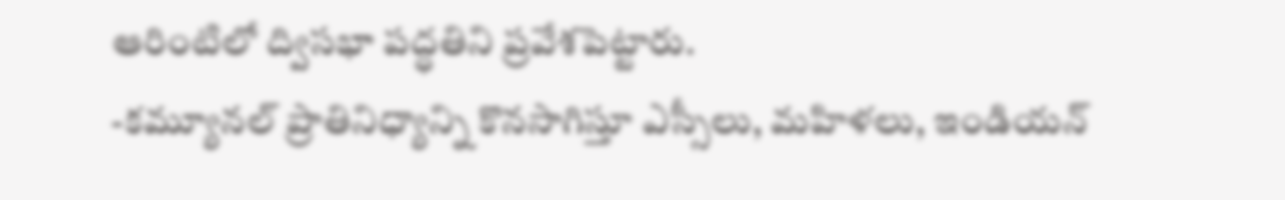ఆరింటిలో ద్విసభా పద్ధతిని ప్రవేశపెట్టారు.
-కమ్యూనల్ ప్రాతినిధ్యాన్ని కొనసాగిస్తూ ఎస్సీలు, మహిళలు, ఇండియన్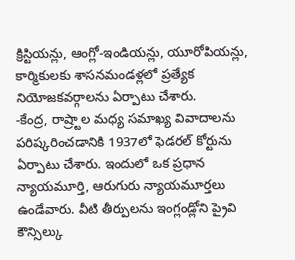క్రిస్టియన్లు, ఆంగ్లో-ఇండియన్లు, యూరోపియన్లు, కార్మికులకు శాసనమండళ్లలో ప్రత్యేక నియోజకవర్గాలను ఏర్పాటు చేశారు.
-కేంద్ర, రాష్ర్టాల మధ్య సమాఖ్య వివాదాలను పరిష్కరించడానికి 1937లో ఫెడరల్ కోర్టును ఏర్పాటు చేశారు. ఇందులో ఒక ప్రధాన న్యాయమూర్తి, ఆరుగురు న్యాయమూర్తలు ఉండేవారు. వీటి తీర్పులను ఇంగ్లండ్లోని ప్రైవి కౌన్సిల్కు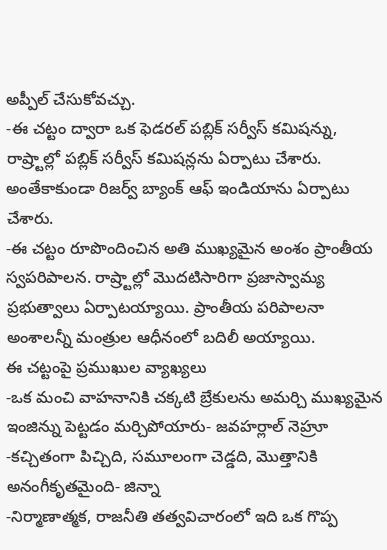అప్పీల్ చేసుకోవచ్చు.
-ఈ చట్టం ద్వారా ఒక ఫెడరల్ పబ్లిక్ సర్వీస్ కమిషన్ను, రాష్ర్టాల్లో పబ్లిక్ సర్వీస్ కమిషన్లను ఏర్పాటు చేశారు. అంతేకాకుండా రిజర్వ్ బ్యాంక్ ఆఫ్ ఇండియాను ఏర్పాటు చేశారు.
-ఈ చట్టం రూపొందించిన అతి ముఖ్యమైన అంశం ప్రాంతీయ స్వపరిపాలన. రాష్ర్టాల్లో మొదటిసారిగా ప్రజాస్వామ్య ప్రభుత్వాలు ఏర్పాటయ్యాయి. ప్రాంతీయ పరిపాలనా అంశాలన్నీ మంత్రుల ఆధీనంలో బదిలీ అయ్యాయి.
ఈ చట్టంపై ప్రముఖుల వ్యాఖ్యలు
-ఒక మంచి వాహనానికి చక్కటి బ్రేకులను అమర్చి ముఖ్యమైన ఇంజిన్ను పెట్టడం మర్చిపోయారు- జవహర్లాల్ నెహ్రూ
-కచ్చితంగా పిచ్చిది, సమూలంగా చెడ్డది, మొత్తానికి అనంగీకృతమైంది- జిన్నా
-నిర్మాణాత్మక, రాజనీతి తత్వవిచారంలో ఇది ఒక గొప్ప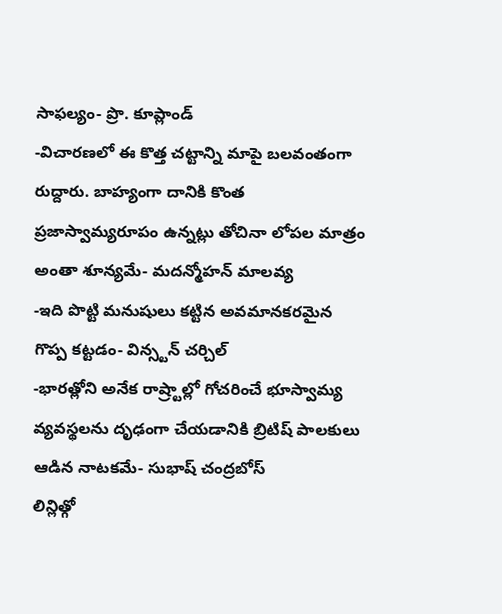సాఫల్యం- ప్రొ. కూప్లాండ్
-విచారణలో ఈ కొత్త చట్టాన్ని మాపై బలవంతంగా రుద్దారు. బాహ్యంగా దానికి కొంత ప్రజాస్వామ్యరూపం ఉన్నట్లు తోచినా లోపల మాత్రం అంతా శూన్యమే- మదన్మోహన్ మాలవ్య
-ఇది పొట్టి మనుషులు కట్టిన అవమానకరమైన గొప్ప కట్టడం- విన్స్టన్ చర్చిల్
-భారత్లోని అనేక రాష్ర్టాల్లో గోచరించే భూస్వామ్య వ్యవస్థలను దృఢంగా చేయడానికి బ్రిటిష్ పాలకులు ఆడిన నాటకమే- సుభాష్ చంద్రబోస్
లిన్లిత్గో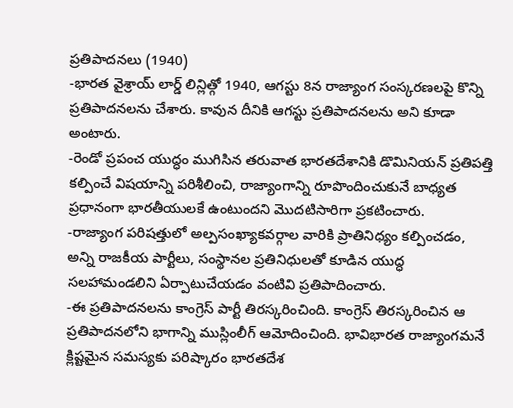ప్రతిపాదనలు (1940)
-భారత వైశ్రాయ్ లార్డ్ లిన్లిత్గో 1940, ఆగస్టు 8న రాజ్యాంగ సంస్కరణలపై కొన్ని ప్రతిపాదనలను చేశారు. కావున దీనికి ఆగస్టు ప్రతిపాదనలను అని కూడా అంటారు.
-రెండో ప్రపంచ యుద్ధం ముగిసిన తరువాత భారతదేశానికి డొమినియన్ ప్రతిపత్తి కల్పించే విషయాన్ని పరిశీలించి, రాజ్యాంగాన్ని రూపొందించుకునే బాధ్యత ప్రధానంగా భారతీయులకే ఉంటుందని మొదటిసారిగా ప్రకటించారు.
-రాజ్యాంగ పరిషత్తులో అల్పసంఖ్యాకవర్గాల వారికి ప్రాతినిధ్యం కల్పించడం, అన్ని రాజకీయ పార్టీలు, సంస్థానల ప్రతినిధులతో కూడిన యుద్ధ సలహామండలిని ఏర్పాటుచేయడం వంటివి ప్రతిపాదించారు.
-ఈ ప్రతిపాదనలను కాంగ్రెస్ పార్టీ తిరస్కరించింది. కాంగ్రెస్ తిరస్కరించిన ఆ ప్రతిపాదనలోని భాగాన్ని ముస్లింలీగ్ ఆమోదించింది. భావిభారత రాజ్యాంగమనే క్లిష్టమైన సమస్యకు పరిష్కారం భారతదేశ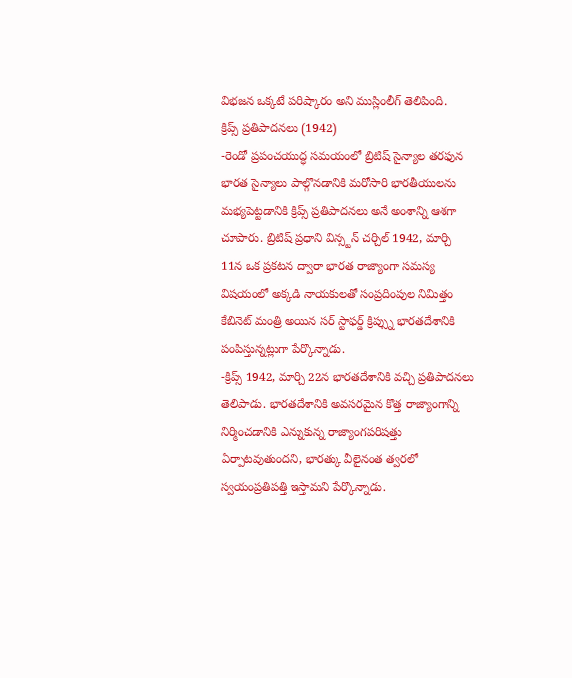విభజన ఒక్కటే పరిష్కారం అని ముస్లింలీగ్ తెలిపింది.
క్రిప్స్ ప్రతిపాదనలు (1942)
-రెండో ప్రపంచయుద్ధ సమయంలో బ్రిటిష్ సైన్యాల తరఫున భారత సైన్యాలు పాల్గొనడానికి మరోసారి భారతీయులను మభ్యపెట్టడానికి క్రిప్స్ ప్రతిపాదనలు అనే అంశాన్ని ఆశగా చూపారు. బ్రిటిష్ ప్రధాని విన్స్టన్ చర్చిల్ 1942, మార్చి 11న ఒక ప్రకటన ద్వారా భారత రాజ్యాంగా సమస్య విషయంలో అక్కడి నాయకులతో సంప్రదింపుల నిమిత్తం కేబినెట్ మంత్రి అయిన సర్ స్టాఫర్డ్ క్రిప్స్ను భారతదేశానికి పంపిస్తున్నట్లుగా పేర్కొన్నాడు.
-క్రిప్స్ 1942, మార్చి 22న భారతదేశానికి వచ్చి ప్రతిపాదనలు తెలిపాడు. భారతదేశానికి అవసరమైన కొత్త రాజ్యాంగాన్ని నిర్మించడానికి ఎన్నుకున్న రాజ్యాంగపరిషత్తు ఏర్పాటవుతుందని, భారత్కు వీలైనంత త్వరలో స్వయంప్రతిపత్తి ఇస్తామని పేర్కొన్నాడు.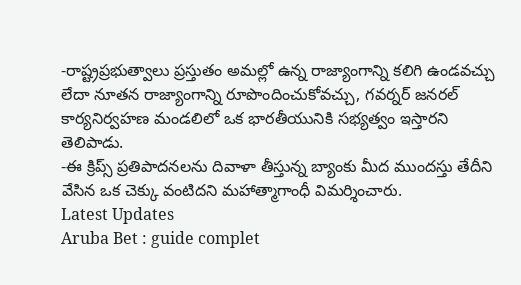-రాష్ట్రప్రభుత్వాలు ప్రస్తుతం అమల్లో ఉన్న రాజ్యాంగాన్ని కలిగి ఉండవచ్చు లేదా నూతన రాజ్యాంగాన్ని రూపొందించుకోవచ్చు, గవర్నర్ జనరల్ కార్యనిర్వహణ మండలిలో ఒక భారతీయునికి సభ్యత్వం ఇస్తారని తెలిపాడు.
-ఈ క్రిప్స్ ప్రతిపాదనలను దివాళా తీస్తున్న బ్యాంకు మీద ముందస్తు తేదీని వేసిన ఒక చెక్కు వంటిదని మహాత్మాగాంధీ విమర్శించారు.
Latest Updates
Aruba Bet : guide complet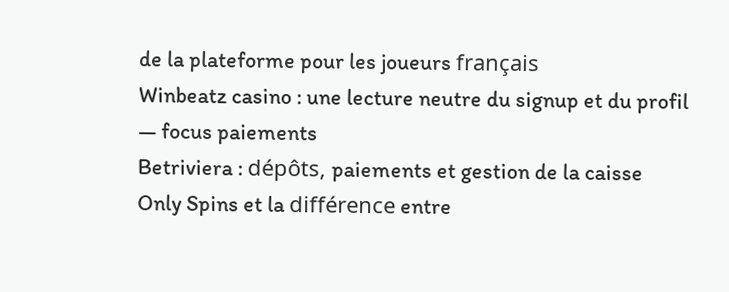de la plateforme pour les joueurs français
Winbeatz casino : une lecture neutre du signup et du profil — focus paiements
Betriviera : dépôts, paiements et gestion de la caisse
Only Spins et la différence entre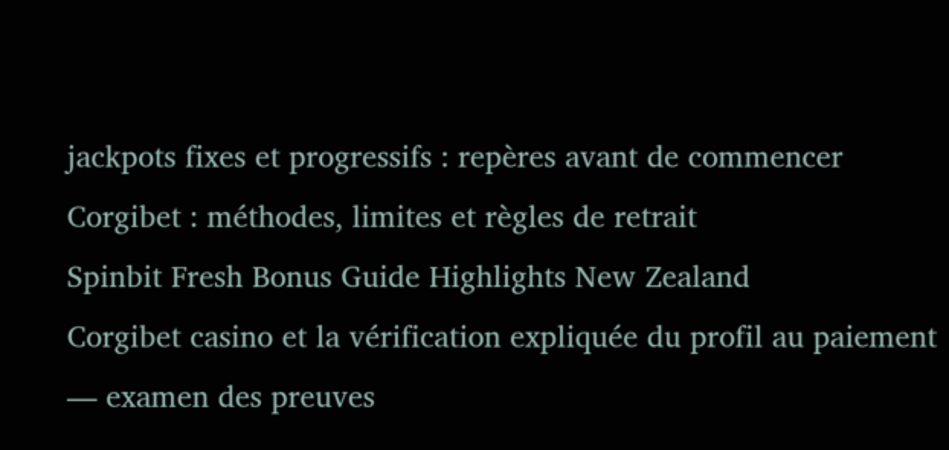jackpots fixes et progressifs : repères avant de commencer
Corgibet : méthodes, limites et règles de retrait
Spinbit Fresh Bonus Guide Highlights New Zealand
Corgibet casino et la vérification expliquée du profil au paiement — examen des preuves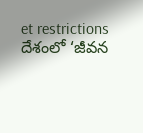et restrictions
దేశంలో ‘జీవన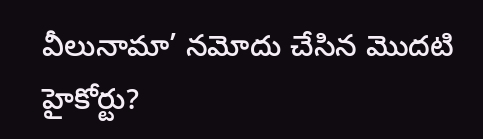వీలునామా’ నమోదు చేసిన మొదటి హైకోర్టు?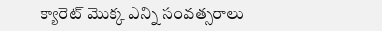క్యారెట్ మొక్క ఎన్ని సంవత్సరాలు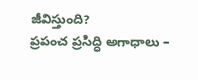జీవిస్తుంది?
ప్రపంచ ప్రసిద్ధి అగాధాలు –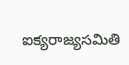ఐక్యరాజ్యసమితి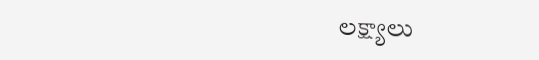లక్ష్యాలు